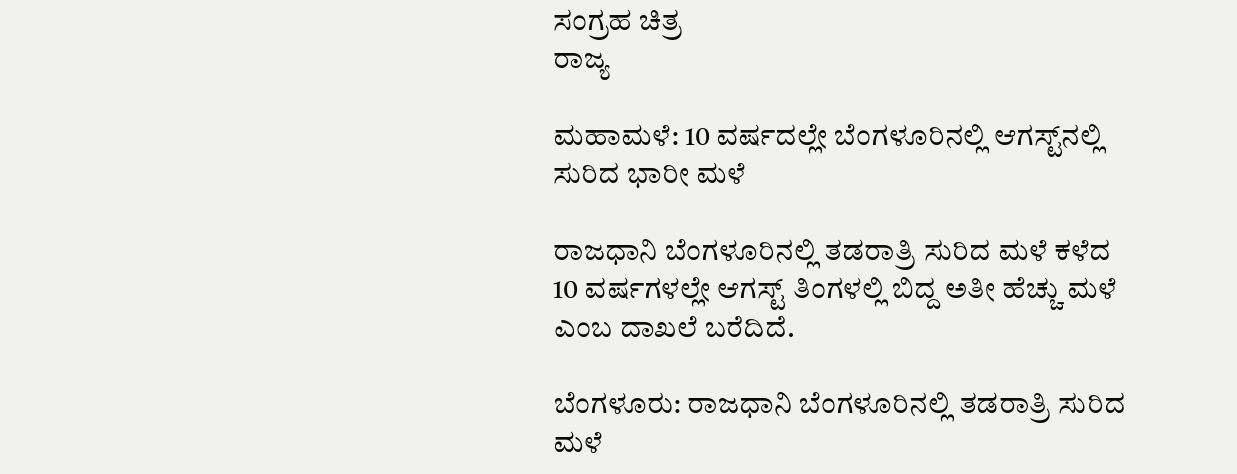ಸಂಗ್ರಹ ಚಿತ್ರ
ರಾಜ್ಯ

ಮಹಾಮಳೆ: 10 ವರ್ಷದಲ್ಲೇ ಬೆಂಗಳೂರಿನಲ್ಲಿ ಆಗಸ್ಟ್‌ನಲ್ಲಿ ಸುರಿದ ಭಾರೀ ಮಳೆ

ರಾಜಧಾನಿ ಬೆಂಗಳೂರಿನಲ್ಲಿ ತಡರಾತ್ರಿ ಸುರಿದ ಮಳೆ ಕಳೆದ 10 ವರ್ಷಗಳಲ್ಲೇ ಆಗಸ್ಟ್ ತಿಂಗಳಲ್ಲಿ ಬಿದ್ದ ಅತೀ ಹೆಚ್ಚು ಮಳೆ ಎಂಬ ದಾಖಲೆ ಬರೆದಿದೆ.

ಬೆಂಗಳೂರು: ರಾಜಧಾನಿ ಬೆಂಗಳೂರಿನಲ್ಲಿ ತಡರಾತ್ರಿ ಸುರಿದ ಮಳೆ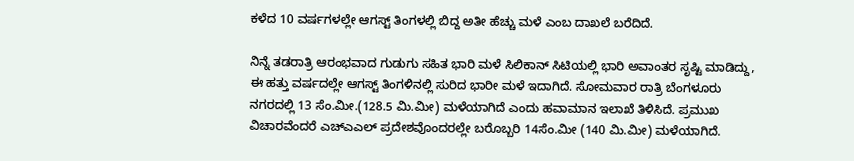ಕಳೆದ 10 ವರ್ಷಗಳಲ್ಲೇ ಆಗಸ್ಟ್ ತಿಂಗಳಲ್ಲಿ ಬಿದ್ದ ಅತೀ ಹೆಚ್ಚು ಮಳೆ ಎಂಬ ದಾಖಲೆ ಬರೆದಿದೆ.

ನಿನ್ನೆ ತಡರಾತ್ರಿ ಆರಂಭವಾದ ಗುಡುಗು ಸಹಿತ ಭಾರಿ ಮಳೆ ಸಿಲಿಕಾನ್ ಸಿಟಿಯಲ್ಲಿ ಭಾರಿ ಅವಾಂತರ ಸೃಷ್ಟಿ ಮಾಡಿದ್ದು, ಈ ಹತ್ತು ವರ್ಷದಲ್ಲೇ ಆಗಸ್ಟ್ ತಿಂಗಳಿನಲ್ಲಿ ಸುರಿದ ಭಾರೀ ಮಳೆ ಇದಾಗಿದೆ. ಸೋಮವಾರ ರಾತ್ರಿ ಬೆಂಗಳೂರು  ನಗರದಲ್ಲಿ 13 ಸೆಂ.ಮೀ.(128.5 ಮಿ.ಮೀ) ಮಳೆಯಾಗಿದೆ ಎಂದು ಹವಾಮಾನ ಇಲಾಖೆ ತಿಳಿಸಿದೆ. ಪ್ರಮುಖ ವಿಚಾರವೆಂದರೆ ಎಚ್‌‌ಎಎಲ್‌ ಪ್ರದೇಶವೊಂದರಲ್ಲೇ ಬರೊಬ್ಬರಿ 14ಸೆಂ.ಮೀ (140 ಮಿ.ಮೀ) ಮಳೆಯಾಗಿದೆ.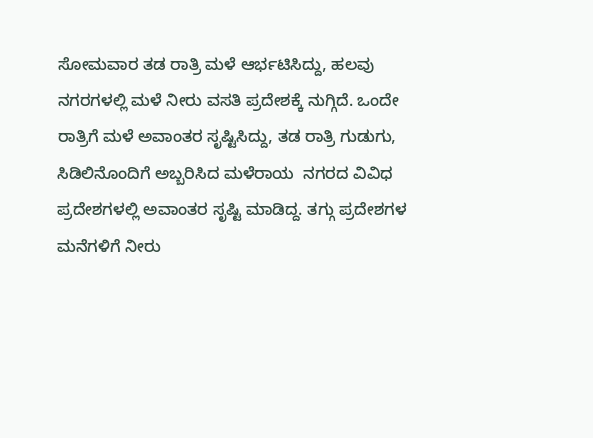ಸೋಮವಾರ ತಡ ರಾತ್ರಿ ಮಳೆ ಆರ್ಭಟಿಸಿದ್ದು, ಹಲವು ನಗರಗಳಲ್ಲಿ ಮಳೆ ನೀರು ವಸತಿ ಪ್ರದೇಶಕ್ಕೆ ನುಗ್ಗಿದೆ. ಒಂದೇ ರಾತ್ರಿಗೆ ಮಳೆ ಅವಾಂತರ ಸೃಷ್ಟಿಸಿದ್ದು, ತಡ ರಾತ್ರಿ ಗುಡುಗು, ಸಿಡಿಲಿನೊಂದಿಗೆ ಅಬ್ಬರಿಸಿದ ಮಳೆರಾಯ  ನಗರದ ವಿವಿಧ ಪ್ರದೇಶಗಳಲ್ಲಿ ಅವಾಂತರ ಸೃಷ್ಟಿ ಮಾಡಿದ್ದ. ತಗ್ಗು ಪ್ರದೇಶಗಳ ಮನೆಗಳಿಗೆ ನೀರು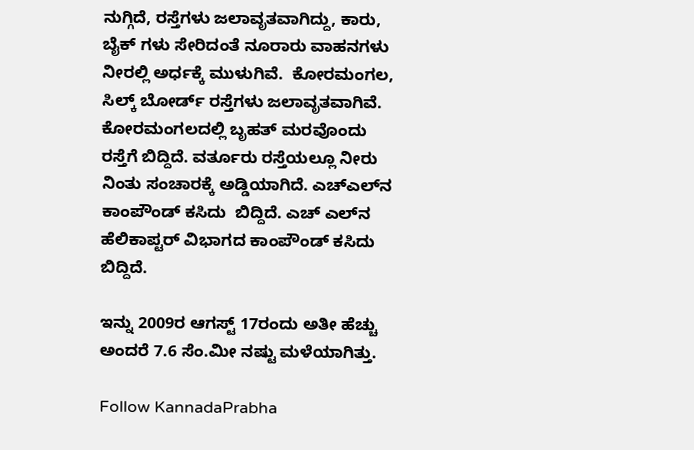ನುಗ್ಗಿದೆ, ರಸ್ತೆಗಳು ಜಲಾವೃತವಾಗಿದ್ದು, ಕಾರು, ಬೈಕ್‌ ಗಳು ಸೇರಿದಂತೆ ನೂರಾರು ವಾಹನಗಳು ನೀರಲ್ಲಿ ಅರ್ಧಕ್ಕೆ ಮುಳುಗಿವೆ.  ಕೋರಮಂಗಲ, ಸಿಲ್ಕ್‌ ಬೋರ್ಡ್‌ ರಸ್ತೆಗಳು ಜಲಾವೃತವಾಗಿವೆ. ಕೋರಮಂಗಲದಲ್ಲಿ ಬೃಹತ್ ಮರವೊಂದು ರಸ್ತೆಗೆ ಬಿದ್ದಿದೆ. ವರ್ತೂರು ರಸ್ತೆಯಲ್ಲೂ ನೀರು ನಿಂತು ಸಂಚಾರಕ್ಕೆ ಅಡ್ಡಿಯಾಗಿದೆ. ಎಚ್‌ಎಲ್‌ನ ಕಾಂಪೌಂಡ್‌ ಕಸಿದು  ಬಿದ್ದಿದೆ. ಎಚ್‌ ಎಲ್‌ನ ಹೆಲಿಕಾಪ್ಟರ್‌ ವಿಭಾಗದ ಕಾಂಪೌಂಡ್‌ ಕಸಿದು ಬಿದ್ದಿದೆ.

ಇನ್ನು 2009ರ ಆಗಸ್ಟ್ 17ರಂದು ಅತೀ ಹೆಚ್ಚು ಅಂದರೆ 7.6 ಸೆಂ.ಮೀ ನಷ್ಟು ಮಳೆಯಾಗಿತ್ತು.

Follow KannadaPrabha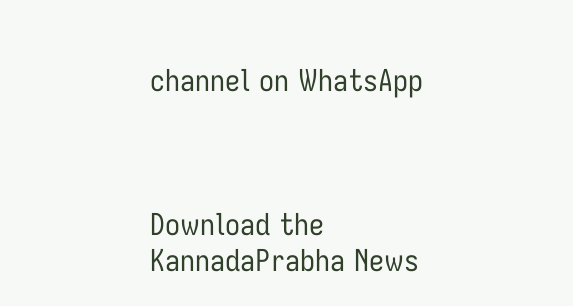channel on WhatsApp



Download the KannadaPrabha News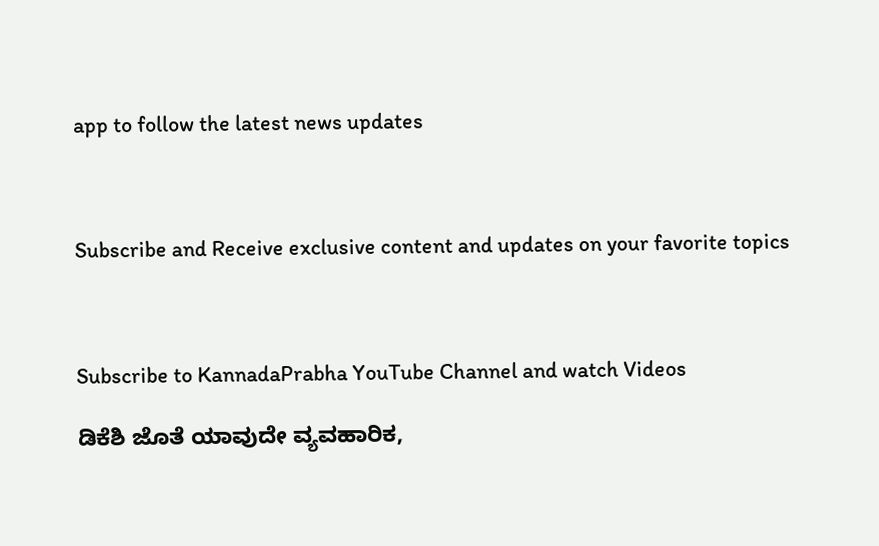app to follow the latest news updates



Subscribe and Receive exclusive content and updates on your favorite topics



Subscribe to KannadaPrabha YouTube Channel and watch Videos

ಡಿಕೆಶಿ ಜೊತೆ ಯಾವುದೇ ವ್ಯವಹಾರಿಕ,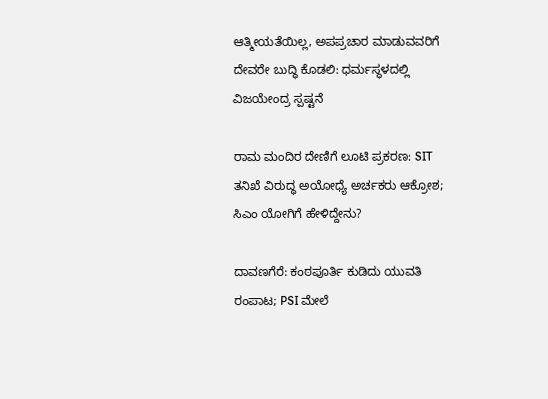ಆತ್ಮೀಯತೆಯಿಲ್ಲ, ಅಪಪ್ರಚಾರ ಮಾಡುವವರಿಗೆ ದೇವರೇ ಬುದ್ಧಿ ಕೊಡಲಿ: ಧರ್ಮಸ್ಥಳದಲ್ಲಿ ವಿಜಯೇಂದ್ರ ಸ್ಪಷ್ಟನೆ

ರಾಮ ಮಂದಿರ ದೇಣಿಗೆ ಲೂಟಿ ಪ್ರಕರಣ: SIT ತನಿಖೆ ವಿರುದ್ಧ ಅಯೋಧ್ಯೆ ಅರ್ಚಕರು ಆಕ್ರೋಶ; ಸಿಎಂ ಯೋಗಿಗೆ ಹೇಳಿದ್ದೇನು?

ದಾವಣಗೆರೆ: ಕಂಠಪೂರ್ತಿ ಕುಡಿದು ಯುವತಿ ರಂಪಾಟ; PSI ಮೇಲೆ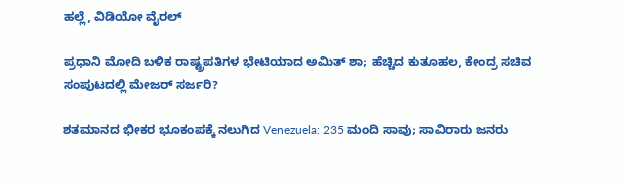ಹಲ್ಲೆ, ವಿಡಿಯೋ ವೈರಲ್‌

ಪ್ರಧಾನಿ ಮೋದಿ ಬಳಿಕ ರಾಷ್ಟ್ರಪತಿಗಳ ಭೇಟಿಯಾದ ಅಮಿತ್ ಶಾ; ಹೆಚ್ಚಿದ ಕುತೂಹಲ, ಕೇಂದ್ರ ಸಚಿವ ಸಂಪುಟದಲ್ಲಿ ಮೇಜರ್ ಸರ್ಜರಿ?

ಶತಮಾನದ ಭೀಕರ ಭೂಕಂಪಕ್ಕೆ ನಲುಗಿದ Venezuela: 235 ಮಂದಿ ಸಾವು; ಸಾವಿರಾರು ಜನರು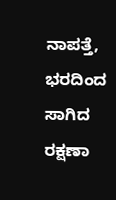ನಾಪತ್ತೆ, ಭರದಿಂದ ಸಾಗಿದ ರಕ್ಷಣಾ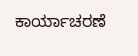ಕಾರ್ಯಾಚರಣೆ